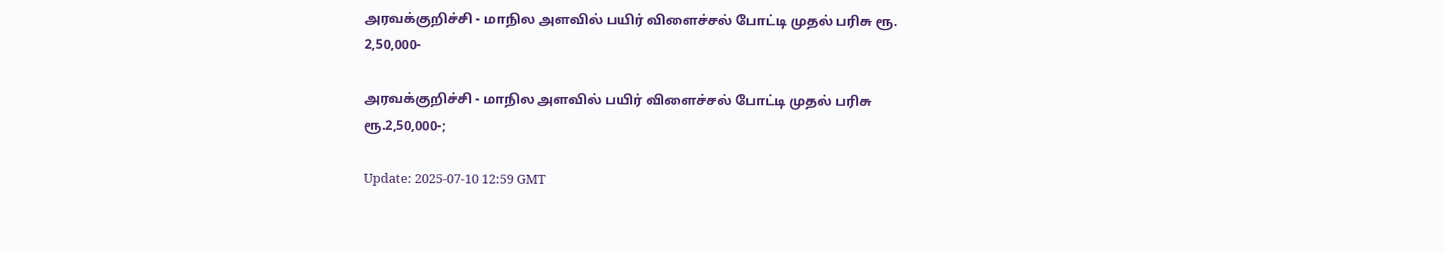அரவக்குறிச்சி - மாநில அளவில் பயிர் விளைச்சல் போட்டி முதல் பரிசு ரூ. 2,50,000-

அரவக்குறிச்சி - மாநில அளவில் பயிர் விளைச்சல் போட்டி முதல் பரிசு ரூ.2,50,000-;

Update: 2025-07-10 12:59 GMT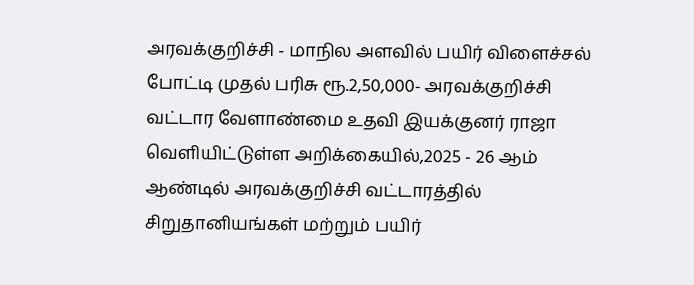அரவக்குறிச்சி - மாநில அளவில் பயிர் விளைச்சல் போட்டி முதல் பரிசு ரூ.2,50,000- அரவக்குறிச்சி வட்டார வேளாண்மை உதவி இயக்குனர் ராஜா வெளியிட்டுள்ள அறிக்கையில்,2025 - 26 ஆம் ஆண்டில் அரவக்குறிச்சி வட்டாரத்தில் சிறுதானியங்கள் மற்றும் பயிர்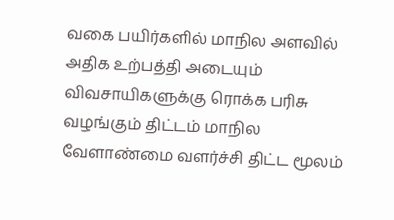வகை பயிர்களில் மாநில அளவில் அதிக உற்பத்தி அடையும் விவசாயிகளுக்கு ரொக்க பரிசு வழங்கும் திட்டம் மாநில வேளாண்மை வளர்ச்சி திட்ட மூலம்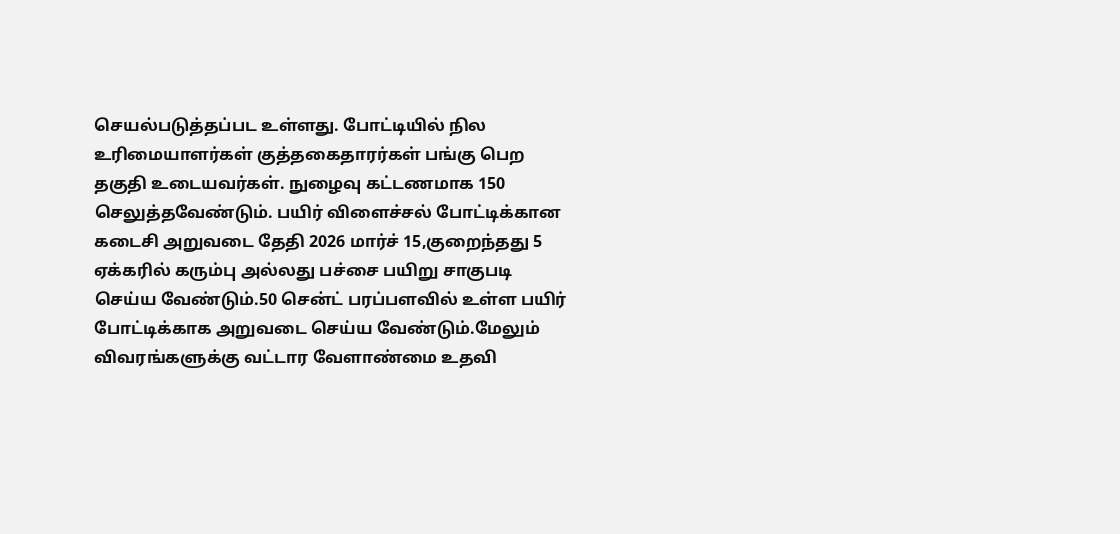செயல்படுத்தப்பட உள்ளது. போட்டியில் நில உரிமையாளர்கள் குத்தகைதாரர்கள் பங்கு பெற தகுதி உடையவர்கள். நுழைவு கட்டணமாக 150 செலுத்தவேண்டும். பயிர் விளைச்சல் போட்டிக்கான கடைசி அறுவடை தேதி 2026 மார்ச் 15,குறைந்தது 5 ஏக்கரில் கரும்பு அல்லது பச்சை பயிறு சாகுபடி செய்ய வேண்டும்.50 சென்ட் பரப்பளவில் உள்ள பயிர் போட்டிக்காக அறுவடை செய்ய வேண்டும்.மேலும் விவரங்களுக்கு வட்டார வேளாண்மை உதவி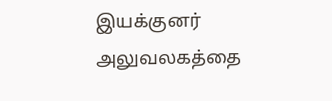இயக்குனர் அலுவலகத்தை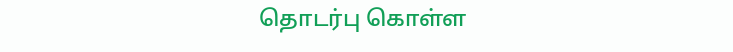தொடர்பு கொள்ள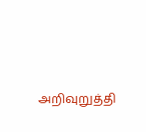அறிவுறுத்தி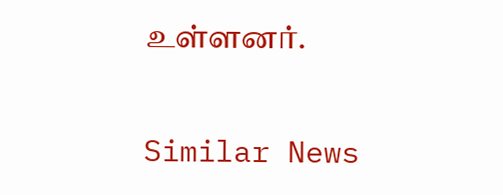உள்ளனர்.

Similar News